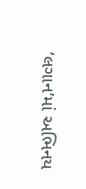‘લગાન’માં અભિનય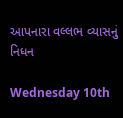આપનારા વલ્લભ વ્યાસનું નિધન

Wednesday 10th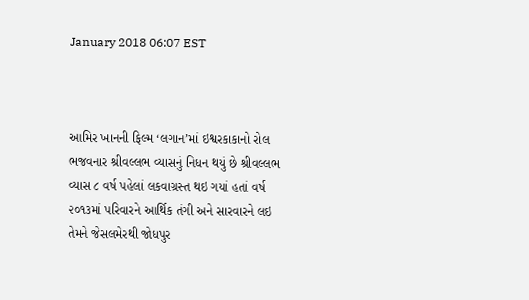January 2018 06:07 EST



આમિર ખાનની ફિલ્મ ‘લગાન’માં ઇશ્વરકાકાનો રોલ ભજવનાર શ્રીવલ્લભ વ્યાસનું નિધન થયું છે શ્રીવલ્લભ વ્યાસ ૮ વર્ષ પહેલાં લકવાગ્રસ્ત થઇ ગયાં હતાં વર્ષ ૨૦૧૩માં પરિવારને આર્થિક તંગી અને સારવારને લઇ તેમને જેસલમેરથી જોધપુર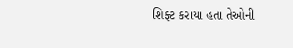શિફ્ટ કરાયા હતા તેઓની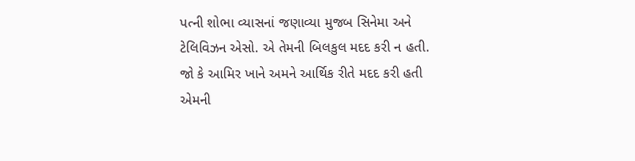પત્ની શોભા વ્યાસનાં જણાવ્યા મુજબ સિનેમા અને ટેલિવિઝન એસો. એ તેમની બિલકુલ મદદ કરી ન હતી. જો કે આમિર ખાને અમને આર્થિક રીતે મદદ કરી હતી એમની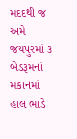મદદથી જ અમે જયપુરમાં ૩ બેડરૂમનાં મકાનમાં હાલ ભાડે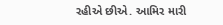રહીએ છીએ. આમિર મારી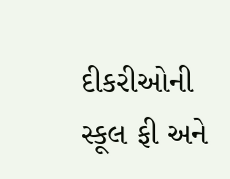દીકરીઓની સ્કૂલ ફી અને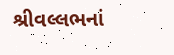શ્રીવલ્લભનાં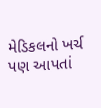મેડિકલનો ખર્ચ પણ આપતાં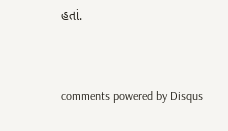હતાં.


comments powered by Disqus